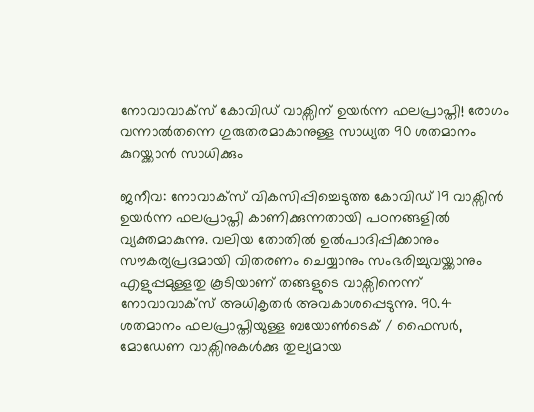നോവാവാക്സ് കോവിഡ് വാക്സിന് ഉയർന്ന ഫലപ്രാപ്തി! രോഗം വന്നാൽതന്നെ ഗുരുതരമാകാനുള്ള സാധ്യത 90 ശതമാനം കുറയ്ക്കാൻ സാധിക്കും

ജനീവ: നോവാക്സ് വികസിപ്പിച്ചെടുത്ത കോവിഡ് 19 വാക്സിൻ ഉയർന്ന ഫലപ്രാപ്തി കാണിക്കുന്നതായി പഠനങ്ങളിൽ വ്യക്തമാകുന്നു. വലിയ തോതിൽ ഉൽപാദിപ്പിക്കാനും സൗകര്യപ്രദമായി വിതരണം ചെയ്യാനും സംഭരിച്ചുവയ്ക്കാനും എളുപ്പമുള്ളതു കൂടിയാണ് തങ്ങളുടെ വാക്സിനെന്ന് നോവാവാക്സ് അധികൃതർ അവകാശപ്പെടുന്നു. 90.4 ശതമാനം ഫലപ്രാപ്തിയുള്ള ബയോണ്‍ടെക് / ഫൈസർ, മോഡേണ വാക്സിനുകൾക്കു തുല്യമായ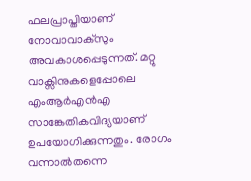ഫലപ്രാപ്തിയാണ് നോവാവാക്സും അവകാശപ്പെടുന്നത്. മറ്റു വാക്സിനുകളെപ്പോലെ എംആർഎൻഎ സാങ്കേതികവിദ്യയാണ് ഉപയോഗിക്കുന്നതും. രോഗം വന്നാൽതന്നെ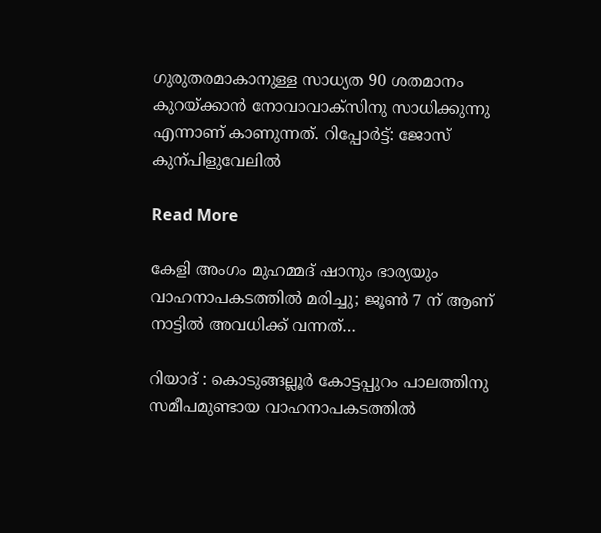ഗുരുതരമാകാനുള്ള സാധ്യത 90 ശതമാനം കുറയ്ക്കാൻ നോവാവാക്സിനു സാധിക്കുന്നു എന്നാണ് കാണുന്നത്. റിപ്പോർട്ട്: ജോസ് കുന്പിളുവേലിൽ

Read More

കേളി അംഗം മുഹമ്മദ് ഷാനും ഭാര്യയും വാഹനാപകടത്തിൽ മരിച്ചു; ജൂണ്‍ 7 ന് ആണ് നാട്ടിൽ അവധിക്ക് വന്നത്…

റിയാദ് : കൊടുങ്ങല്ലൂർ കോട്ടപ്പുറം പാലത്തിനു സമീപമുണ്ടായ വാഹനാപകടത്തിൽ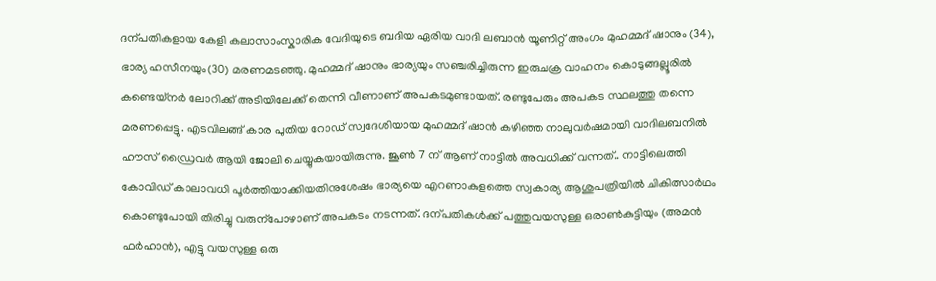ദന്പതികളായ കേളി കലാസാംസ്കാരിക വേദിയുടെ ബദിയ ഏരിയ വാദി ലബാൻ യൂണിറ്റ് അംഗം മുഹമ്മദ് ഷാനും (34), ഭാര്യ ഹസീനയും(30) മരണമടഞ്ഞു. മുഹമ്മദ് ഷാനും ഭാര്യയും സഞ്ചരിച്ചിരുന്ന ഇരുചക്ര വാഹനം കൊടുങ്ങല്ലൂരിൽ കണ്ടെയ്നർ ലോറിക്ക് അടിയിലേക്ക് തെന്നി വീണാണ് അപകടമുണ്ടായത്. രണ്ടുപേരും അപകട സ്ഥലത്തു തന്നെ മരണപ്പെട്ടു. എടവിലങ്ങ് കാര പുതിയ റോഡ് സ്വദേശിയായ മുഹമ്മദ് ഷാൻ കഴിഞ്ഞ നാലുവർഷമായി വാദിലബനിൽ ഹൗസ് ഡ്രൈവർ ആയി ജോലി ചെയ്യുകയായിരുന്നു. ജൂണ്‍ 7 ന് ആണ് നാട്ടിൽ അവധിക്ക് വന്നത്.. നാട്ടിലെത്തി കോവിഡ് കാലാവധി പൂർത്തിയാക്കിയതിനുശേഷം ഭാര്യയെ എറണാകുളത്തെ സ്വകാര്യ ആശുപത്രിയിൽ ചികിത്സാർഥം കൊണ്ടുപോയി തിരിച്ചു വരുന്പോഴാണ് അപകടം നടന്നത്. ദന്പതികൾക്ക് പത്തുവയസുള്ള ഒരാണ്‍കുട്ടിയും (അമൻ ഫർഹാൻ), എട്ടു വയസുള്ള ഒരു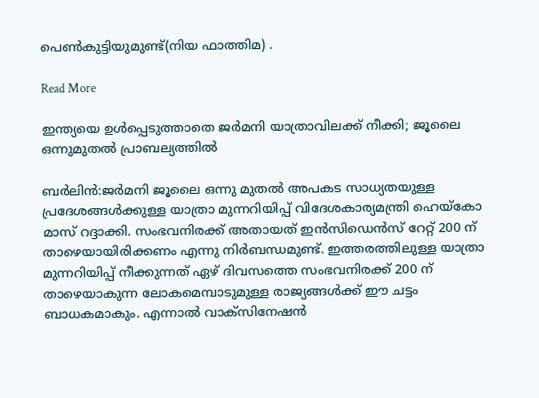പെണ്‍കുട്ടിയുമുണ്ട്(നിയ ഫാത്തിമ) .

Read More

ഇന്ത്യയെ ഉള്‍പ്പെടുത്താതെ ജര്‍മനി യാത്രാവിലക്ക് നീക്കി; ജൂലൈ ഒന്നുമുതല്‍ പ്രാബല്യത്തില്‍

ബര്‍ലിന്‍:ജര്‍മനി ജൂലൈ ഒന്നു മുതല്‍ അപകട സാധ്യതയുള്ള പ്രദേശങ്ങള്‍ക്കുള്ള യാത്രാ മുന്നറിയിപ്പ് വിദേശകാര്യമന്ത്രി ഹെയ്കോ മാസ് റദ്ദാക്കി. സംഭവനിരക്ക് അതായത് ഇന്‍സിഡെന്‍സ് റേറ്റ് 200 ന് താഴെയായിരിക്കണം എന്നു നിര്‍ബന്ധമുണ്ട്. ഇത്തരത്തിലുള്ള യാത്രാ മുന്നറിയിപ്പ് നീക്കുന്നത് ഏഴ് ദിവസത്തെ സംഭവനിരക്ക് 200 ന് താഴെയാകുന്ന ലോകമെമ്പാടുമുള്ള രാജ്യങ്ങള്‍ക്ക് ഈ ചട്ടം ബാധകമാകും. എന്നാല്‍ വാക്സിനേഷന്‍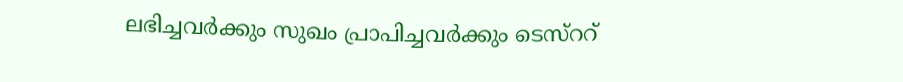ലഭിച്ചവര്‍ക്കും സുഖം പ്രാപിച്ചവര്‍ക്കും ടെസ്ററ്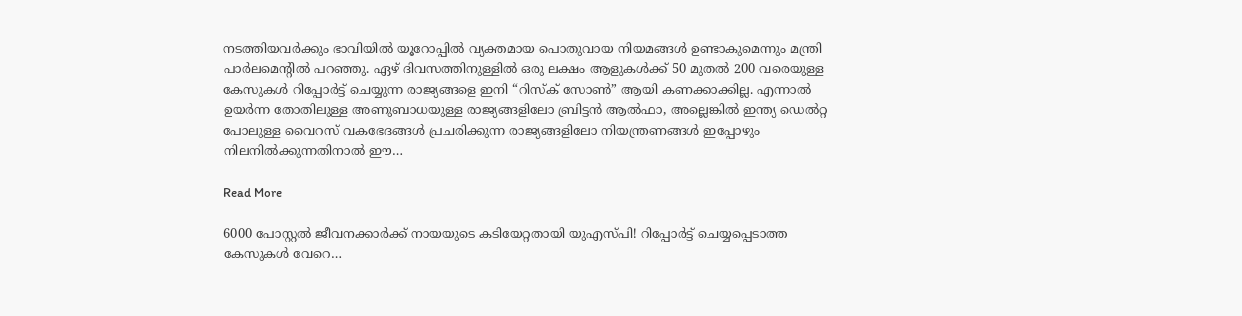നടത്തിയവര്‍ക്കും ഭാവിയില്‍ യൂറോപ്പില്‍ വ്യക്തമായ പൊതുവായ നിയമങ്ങള്‍ ഉണ്ടാകുമെന്നും മന്ത്രി പാര്‍ലമെന്റില്‍ പറഞ്ഞു. ഏഴ് ദിവസത്തിനുള്ളില്‍ ഒരു ലക്ഷം ആളുകള്‍ക്ക് 50 മുതല്‍ 200 വരെയുള്ള കേസുകള്‍ റിപ്പോര്‍ട്ട് ചെയ്യുന്ന രാജ്യങ്ങളെ ഇനി “റിസ്ക് സോണ്‍” ആയി കണക്കാക്കില്ല. എന്നാല്‍ ഉയര്‍ന്ന തോതിലുള്ള അണുബാധയുള്ള രാജ്യങ്ങളിലോ ബ്രിട്ടന്‍ ആല്‍ഫാ, അല്ലെങ്കില്‍ ഇന്ത്യ ഡെല്‍റ്റ പോലുള്ള വൈറസ് വകഭേദങ്ങള്‍ പ്രചരിക്കുന്ന രാജ്യങ്ങളിലോ നിയന്ത്രണങ്ങള്‍ ഇപ്പോഴും നിലനില്‍ക്കുന്നതിനാല്‍ ഈ…

Read More

6000 പോസ്റ്റൽ ജീവനക്കാർക്ക് നായയുടെ കടിയേറ്റതായി യുഎസ്പി! റിപ്പോർട്ട് ചെയ്യപ്പെടാത്ത കേസുകൾ വേറെ…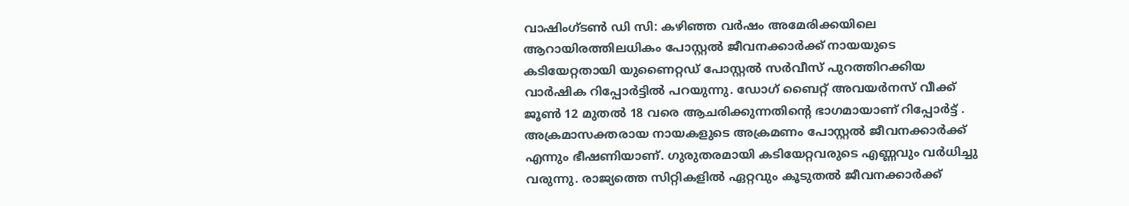വാഷിംഗ്ടണ്‍ ഡി സി: കഴിഞ്ഞ വർഷം അമേരിക്കയിലെ ആറായിരത്തിലധികം പോസ്റ്റൽ ജീവനക്കാർക്ക് നായയുടെ കടിയേറ്റതായി യുണൈറ്റഡ് പോസ്റ്റൽ സർവീസ് പുറത്തിറക്കിയ വാർഷിക റിപ്പോർട്ടിൽ പറയുന്നു. ഡോഗ് ബൈറ്റ് അവയർനസ് വീക്ക് ജൂണ്‍ 12 മുതൽ 18 വരെ ആചരിക്കുന്നതിന്‍റെ ഭാഗമായാണ് റിപ്പോർട്ട് . അക്രമാസക്തരായ നായകളുടെ അക്രമണം പോസ്റ്റൽ ജീവനക്കാർക്ക് എന്നും ഭീഷണിയാണ്. ഗുരുതരമായി കടിയേറ്റവരുടെ എണ്ണവും വർധിച്ചു വരുന്നു. രാജ്യത്തെ സിറ്റികളിൽ ഏറ്റവും കൂടുതൽ ജീവനക്കാർക്ക്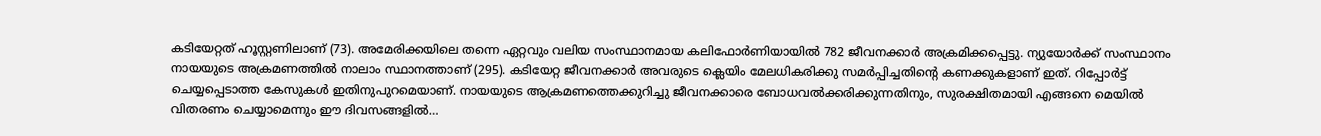കടിയേറ്റത് ഹൂസ്റ്റണിലാണ് (73). അമേരിക്കയിലെ തന്നെ ഏറ്റവും വലിയ സംസ്ഥാനമായ കലിഫോർണിയായിൽ 782 ജീവനക്കാർ അക്രമിക്കപ്പെട്ടു. ന്യുയോർക്ക് സംസ്ഥാനം നായയുടെ അക്രമണത്തിൽ നാലാം സ്ഥാനത്താണ് (295). കടിയേറ്റ ജീവനക്കാർ അവരുടെ ക്ലെയിം മേലധികരിക്കു സമർപ്പിച്ചതിന്‍റെ കണക്കുകളാണ് ഇത്. റിപ്പോർട്ട് ചെയ്യപ്പെടാത്ത കേസുകൾ ഇതിനുപുറമെയാണ്. നായയുടെ ആക്രമണത്തെക്കുറിച്ചു ജീവനക്കാരെ ബോധവൽക്കരിക്കുന്നതിനും, സുരക്ഷിതമായി എങ്ങനെ മെയിൽ വിതരണം ചെയ്യാമെന്നും ഈ ദിവസങ്ങളിൽ…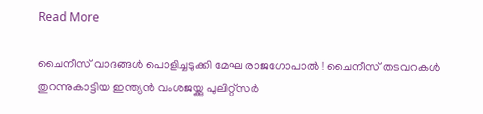Read More

ചൈനീസ് വാദങ്ങള്‍ പൊളിച്ചടുക്കി മേഘ രാജഗോപാല്‍ ! ചൈനീസ് തടവറകൾ തുറന്നുകാട്ടിയ ഇന്ത്യൻ വംശജയ്ക്കു പുലിറ്റ്സർ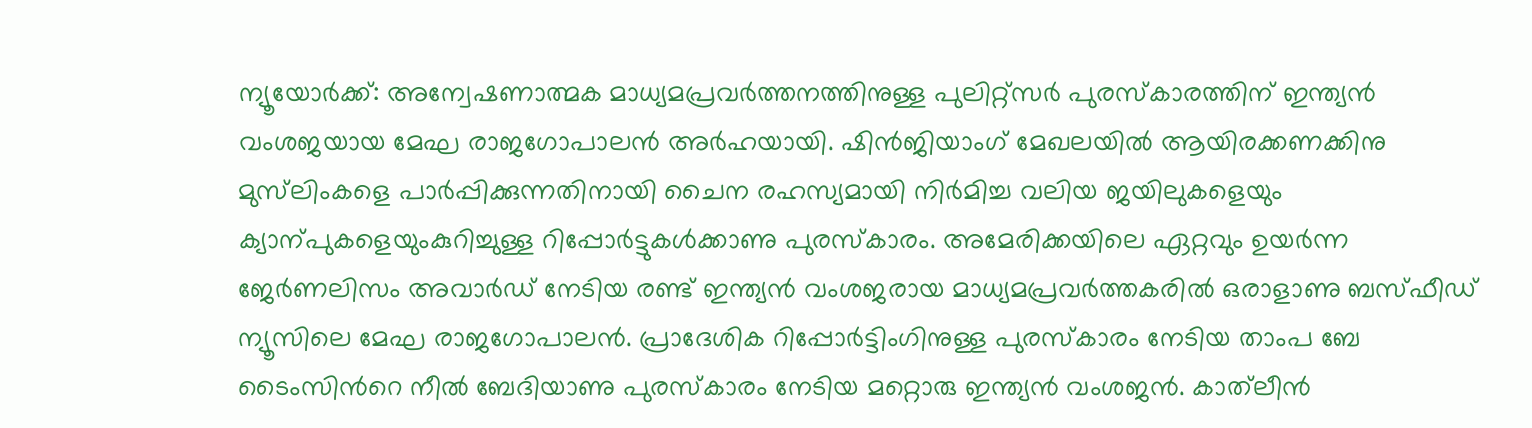ന്യൂയോർക്ക്: അന്വേഷണാത്മക മാധ്യമപ്രവർത്തനത്തിനുള്ള പുലിറ്റ്സർ പുരസ്കാരത്തിന് ഇന്ത്യൻ വംശജയായ മേഘ രാജഗോപാലൻ അർഹയായി. ഷിൻജിയാംഗ് മേഖലയിൽ ആയിരക്കണക്കിനു മുസ്‌ലിംകളെ പാർപ്പിക്കുന്നതിനായി ചൈന രഹസ്യമായി നിർമിച്ച വലിയ ജയിലുകളെയും ക്യാന്പുകളെയുംകുറിച്ചുള്ള റിപ്പോർട്ടുകൾക്കാണു പുരസ്കാരം. അമേരിക്കയിലെ ഏറ്റവും ഉയർന്ന ജേർണലിസം അവാർഡ് നേടിയ രണ്ട് ഇന്ത്യൻ വംശജരായ മാധ്യമപ്രവർത്തകരിൽ ഒരാളാണു ബസ്ഫീഡ് ന്യൂസിലെ മേഘ രാജഗോപാലൻ. പ്രാദേശിക റിപ്പോർട്ടിംഗിനുള്ള പുരസ്കാരം നേടിയ താംപ ബേ ടൈംസിന്‍റെ നീൽ ബേദിയാണു പുരസ്കാരം നേടിയ മറ്റൊരു ഇന്ത്യൻ വംശജൻ. കാത്‌ലീൻ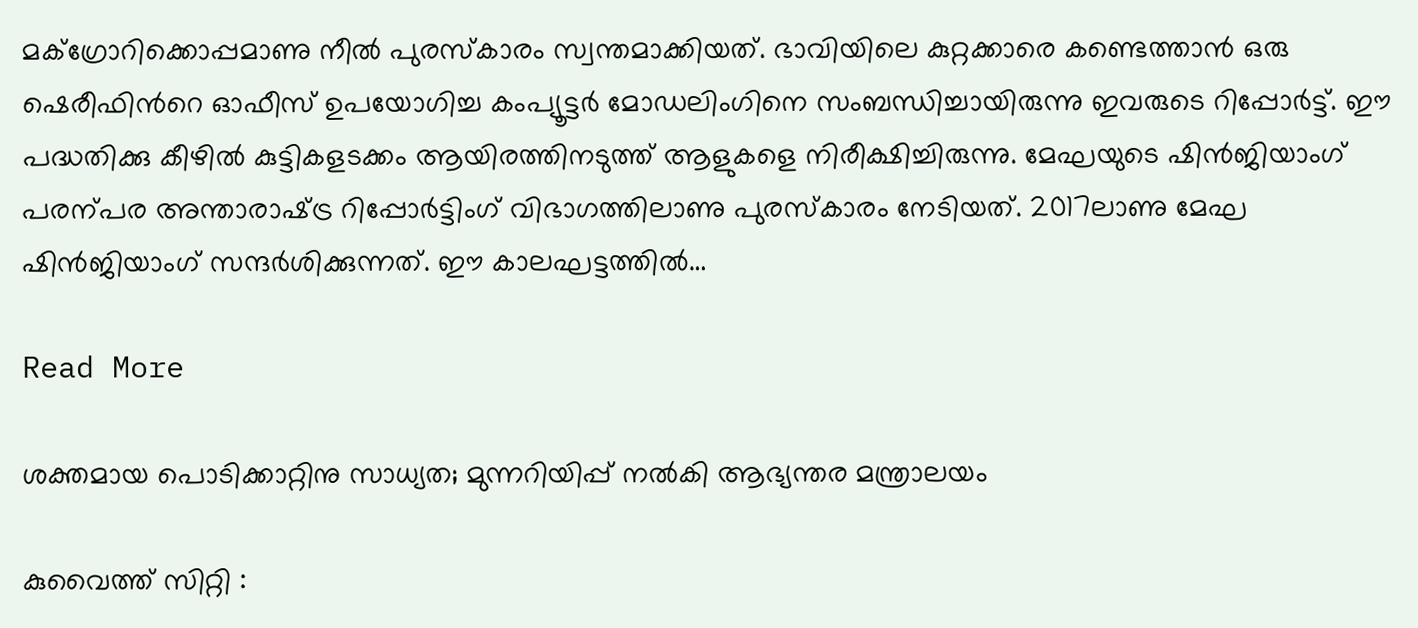മക്ഗ്രോറിക്കൊപ്പമാണു നീൽ പുരസ്കാരം സ്വന്തമാക്കിയത്. ഭാവിയിലെ കുറ്റക്കാരെ കണ്ടെത്താൻ ഒരു ഷെരീഫിന്‍റെ ഓഫീസ് ഉപയോഗിച്ച കംപ്യൂട്ടർ മോഡലിംഗിനെ സംബന്ധിച്ചായിരുന്നു ഇവരുടെ റിപ്പോർട്ട്. ഈ പദ്ധതിക്കു കീഴിൽ കുട്ടികളടക്കം ആയിരത്തിനടുത്ത് ആളുകളെ നിരീക്ഷിച്ചിരുന്നു. മേഘയുടെ ഷിൻജിയാംഗ് പരന്പര അന്താരാഷ്‌ട്ര റിപ്പോർട്ടിംഗ് വിഭാഗത്തിലാണു പുരസ്കാരം നേടിയത്. 2017ലാണു മേഘ ഷിൻജിയാംഗ് സന്ദർശിക്കുന്നത്. ഈ കാലഘട്ടത്തിൽ…

Read More

ശക്തമായ പൊടിക്കാറ്റിനു സാധ്യത; മുന്നറിയിപ്പ് നല്‍കി ആഭ്യന്തര മന്ത്രാലയം

കുവൈത്ത് സിറ്റി :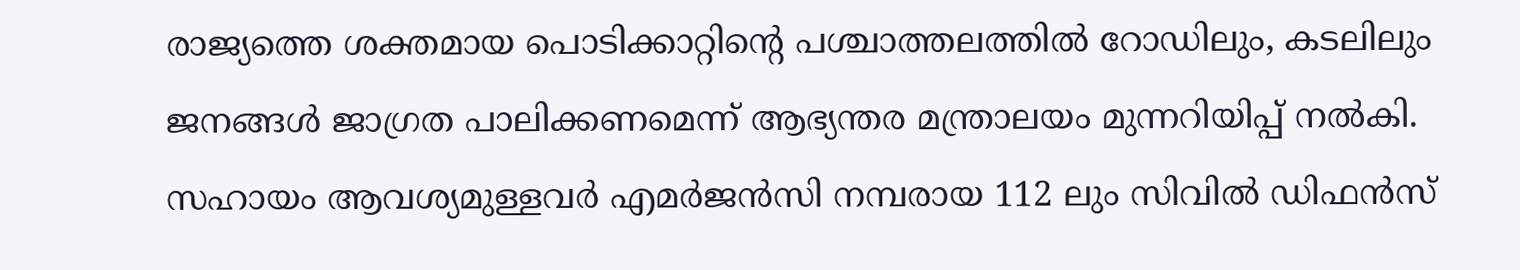രാജ്യത്തെ ശക്തമായ പൊടിക്കാറ്റിന്‍റെ പശ്ചാത്തലത്തില്‍ റോഡിലും, കടലിലും ജനങ്ങള്‍ ജാഗ്രത പാലിക്കണമെന്ന് ആഭ്യന്തര മന്ത്രാലയം മുന്നറിയിപ്പ് നല്‍കി. സഹായം ആവശ്യമുള്ളവര്‍ എമര്‍ജന്‍സി നമ്പരായ 112 ലും സിവില്‍ ഡിഫന്‍സ്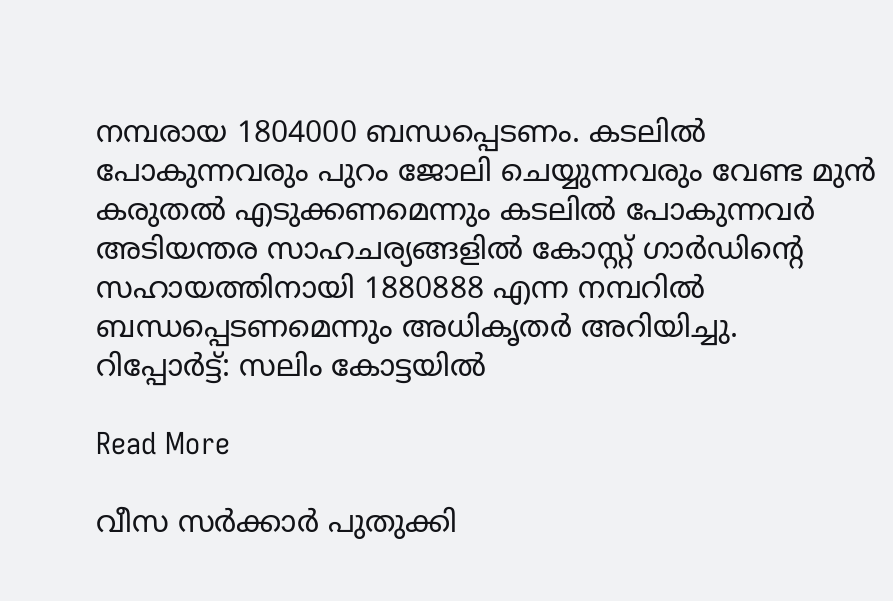നമ്പരായ 1804000 ബന്ധപ്പെടണം. കടലില്‍ പോകുന്നവരും പുറം ജോലി ചെയ്യുന്നവരും വേണ്ട മുന്‍ കരുതല്‍ എടുക്കണമെന്നും കടലില്‍ പോകുന്നവര്‍ അടിയന്തര സാഹചര്യങ്ങളില്‍ കോസ്റ്റ് ഗാര്‍ഡിന്‍റെ സഹായത്തിനായി 1880888 എന്ന നമ്പറില്‍ ബന്ധപ്പെടണമെന്നും അധികൃതര്‍ അറിയിച്ചു. റിപ്പോർട്ട്: സലിം കോട്ടയിൽ

Read More

വീസ സർക്കാർ പുതുക്കി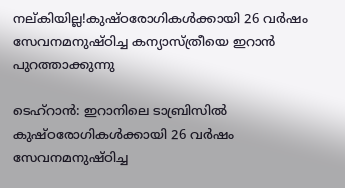നല്കിയില്ല!കുഷ്ഠരോഗികൾക്കായി 26 വർഷം സേവനമനുഷ്ഠിച്ച കന്യാസ്ത്രീയെ ഇറാൻ പുറത്താക്കുന്നു

ടെഹ്റാൻ: ഇറാനിലെ ടാബ്രിസിൽ കുഷ്ഠരോഗികൾക്കായി 26 വർഷം സേവനമനുഷ്ഠിച്ച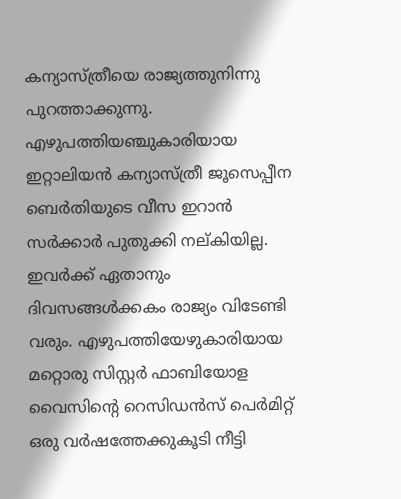കന്യാസ്ത്രീയെ രാജ്യത്തുനിന്നു പുറത്താക്കുന്നു. എഴുപത്തിയഞ്ചുകാരിയായ ഇറ്റാലിയൻ കന്യാസ്ത്രീ ജൂസെപ്പീന ബെർതിയുടെ വീസ ഇറാൻ സർക്കാർ പുതുക്കി നല്കിയില്ല. ഇവർക്ക് ഏതാനും ദിവസങ്ങൾക്കകം രാജ്യം വിടേണ്ടി വരും. എഴുപത്തിയേഴുകാരിയായ മറ്റൊരു സിസ്റ്റർ ഫാബിയോള വൈസിന്‍റെ റെസിഡൻസ് പെർമിറ്റ് ഒരു വർഷത്തേക്കുകൂടി നീട്ടി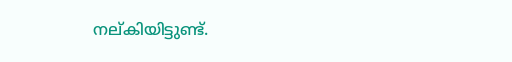നല്കിയിട്ടുണ്ട്.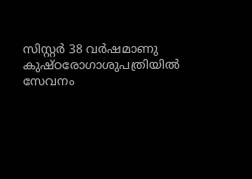സിസ്റ്റർ 38 വർഷമാണു കുഷ്ഠരോഗാശുപത്രിയിൽ സേവനം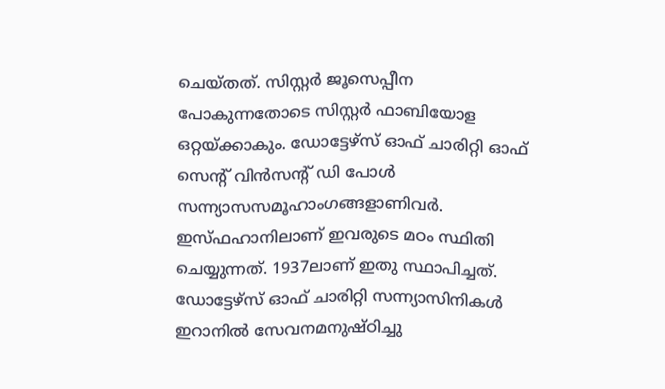ചെയ്തത്. സിസ്റ്റർ ജൂസെപ്പീന പോകുന്നതോടെ സിസ്റ്റർ ഫാബിയോള ഒറ്റയ്ക്കാകും. ഡോട്ടേഴ്സ് ഓഫ് ചാരിറ്റി ഓഫ് സെന്‍റ് വിൻസന്‍റ് ഡി പോൾ സന്ന്യാസസമൂഹാംഗങ്ങളാണിവർ. ഇസ്ഫഹാനിലാണ് ഇവരുടെ മഠം സ്ഥിതി ചെയ്യുന്നത്. 1937ലാണ് ഇതു സ്ഥാപിച്ചത്. ഡോട്ടേഴ്സ് ഓഫ് ചാരിറ്റി സന്ന്യാസിനികൾ ഇറാനിൽ സേവനമനുഷ്ഠിച്ചു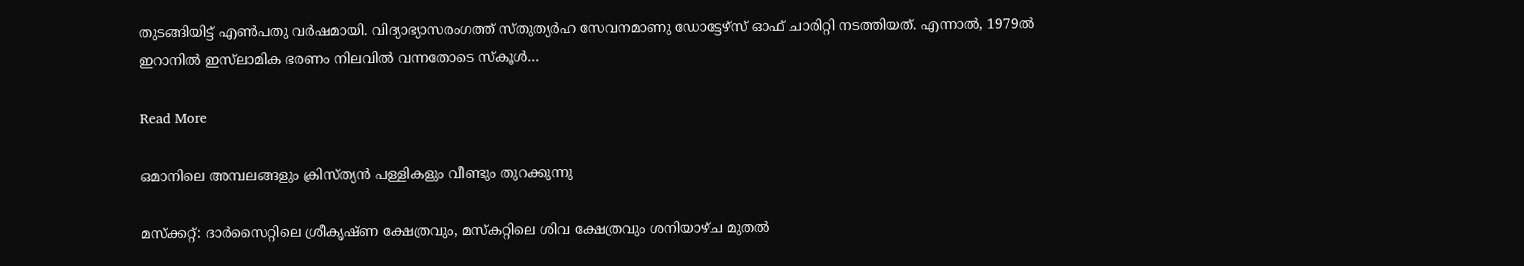തുടങ്ങിയിട്ട് എണ്‍പതു വർഷമായി. വിദ്യാഭ്യാസരംഗത്ത് സ്തുത്യർഹ സേവനമാണു ഡോട്ടേഴ്സ് ഓഫ് ചാരിറ്റി നടത്തിയത്. എന്നാൽ, 1979ൽ ഇറാനിൽ ഇസ്‌ലാമിക ഭരണം നിലവിൽ വന്നതോടെ സ്കൂൾ…

Read More

ഒമാനിലെ അമ്പലങ്ങളും ക്രിസ്ത്യൻ പള്ളികളും വീണ്ടും തുറക്കുന്നു

മസ്ക്കറ്റ്: ദാർസൈറ്റിലെ ശ്രീകൃഷ്ണ ക്ഷേത്രവും, മസ്‌കറ്റിലെ ശിവ ക്ഷേത്രവും ശനിയാഴ്ച മുതൽ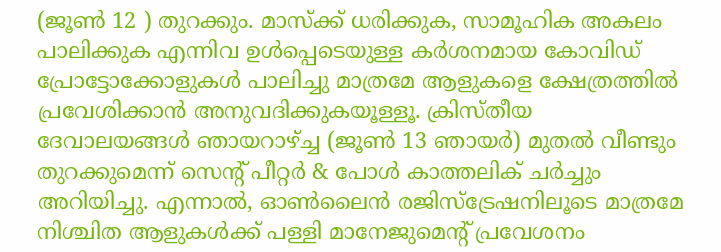(ജൂൺ 12 ) തുറക്കും. മാസ്ക്ക് ധരിക്കുക, സാമൂഹിക അകലം പാലിക്കുക എന്നിവ ഉൾപ്പെടെയുള്ള കർശനമായ കോവിഡ് പ്രോട്ടോക്കോളുകൾ പാലിച്ചു മാത്രമേ ആളുകളെ ക്ഷേത്രത്തിൽ പ്രവേശിക്കാൻ അനുവദിക്കുകയൂള്ളൂ. ക്രിസ്തീയ ദേവാലയങ്ങൾ ഞായറാഴ്ച്ച (ജൂൺ 13 ഞായർ) മുതൽ വീണ്ടും തുറക്കുമെന്ന് സെന്‍റ് പീറ്റർ & പോൾ കാത്തലിക് ചർച്ചും അറിയിച്ചു. എന്നാൽ, ഓൺലൈൻ രജിസ്ട്രേഷനിലൂടെ മാത്രമേ നിശ്ചിത ആളുകൾക്ക് പള്ളി മാനേജുമെന്റ് പ്രവേശനം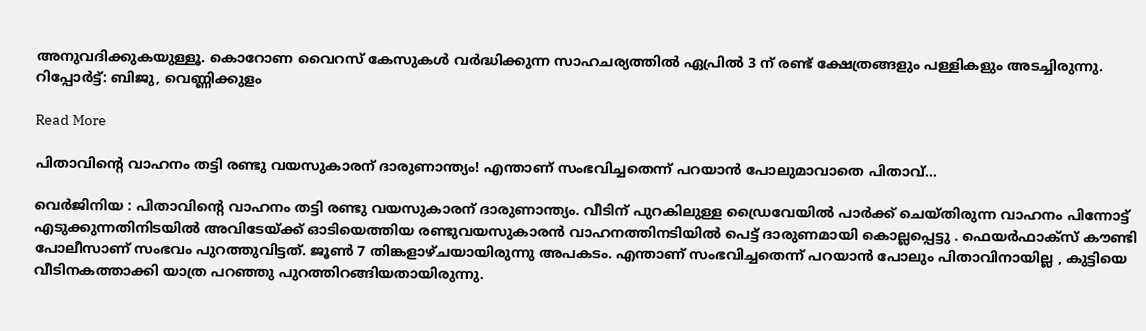അനുവദിക്കുകയുള്ളൂ. കൊറോണ വൈറസ് കേസുകൾ വർദ്ധിക്കുന്ന സാഹചര്യത്തിൽ ഏപ്രിൽ 3 ന് രണ്ട് ക്ഷേത്രങ്ങളും പള്ളികളും അടച്ചിരുന്നു. റിപ്പോർട്ട്: ബിജു, വെണ്ണിക്കുളം

Read More

പിതാവിന്‍റെ വാഹനം തട്ടി രണ്ടു വയസുകാരന് ദാരുണാന്ത്യം! എന്താണ് സംഭവിച്ചതെന്ന് പറയാന്‍ പോലുമാവാതെ പിതാവ്…

വെര്‍ജിനിയ : പിതാവിന്‍റെ വാഹനം തട്ടി രണ്ടു വയസുകാരന് ദാരുണാന്ത്യം. വീടിന് പുറകിലുള്ള ഡ്രൈവേയില്‍ പാര്‍ക്ക് ചെയ്തിരുന്ന വാഹനം പിന്നോട്ട് എടുക്കുന്നതിനിടയില്‍ അവിടേയ്ക്ക് ഓടിയെത്തിയ രണ്ടുവയസുകാരന്‍ വാഹനത്തിനടിയില്‍ പെട്ട് ദാരുണമായി കൊല്ലപ്പെട്ടു . ഫെയര്‍ഫാക്സ് കൗണ്ടി പോലീസാണ് സംഭവം പുറത്തുവിട്ടത്. ജൂണ്‍ 7 തിങ്കളാഴ്ചയായിരുന്നു അപകടം. എന്താണ് സംഭവിച്ചതെന്ന് പറയാന്‍ പോലും പിതാവിനായില്ല , കുട്ടിയെ വീടിനകത്താക്കി യാത്ര പറഞ്ഞു പുറത്തിറങ്ങിയതായിരുന്നു.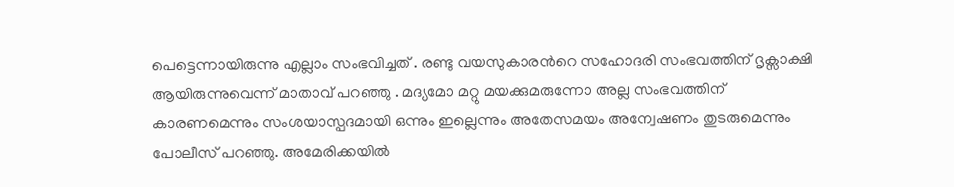പെട്ടെന്നായിരുന്നു എല്ലാം സംഭവിച്ചത് . രണ്ടു വയസുകാരന്‍റെ സഹോദരി സംഭവത്തിന് ദൃക്സാക്ഷി ആയിരുന്നുവെന്ന് മാതാവ് പറഞ്ഞു . മദ്യമോ മറ്റു മയക്കുമരുന്നോ അല്ല സംഭവത്തിന് കാരണമെന്നും സംശയാസ്പദമായി ഒന്നും ഇല്ലെന്നും അതേസമയം അന്വേഷണം തുടരുമെന്നും പോലീസ് പറഞ്ഞു. അമേരിക്കയില്‍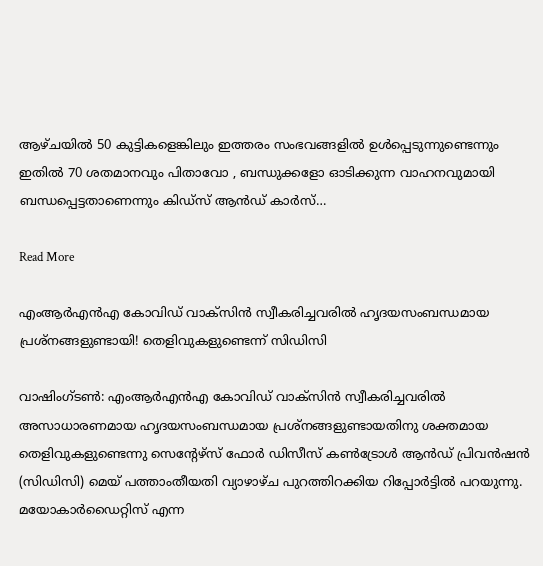ആഴ്ചയില്‍ 50 കുട്ടികളെങ്കിലും ഇത്തരം സംഭവങ്ങളില്‍ ഉള്‍പ്പെടുന്നുണ്ടെന്നും ഇതില്‍ 70 ശതമാനവും പിതാവോ , ബന്ധുക്കളോ ഓടിക്കുന്ന വാഹനവുമായി ബന്ധപ്പെട്ടതാണെന്നും കിഡ്‌സ് ആന്‍ഡ് കാര്‍സ്…

Read More

എംആര്‍എന്‍എ കോവിഡ് വാക്‌സിന്‍ സ്വീകരിച്ചവരില്‍ ഹൃദയസംബന്ധമായ പ്രശ്‌നങ്ങളുണ്ടായി! തെളിവുകളുണ്ടെന്ന് സിഡിസി

വാഷിംഗ്ടണ്‍: എംആര്‍എന്‍എ കോവിഡ് വാക്‌സിന്‍ സ്വീകരിച്ചവരില്‍ അസാധാരണമായ ഹൃദയസംബന്ധമായ പ്രശ്‌നങ്ങളുണ്ടായതിനു ശക്തമായ തെളിവുകളുണ്ടെന്നു സെന്റേഴ്‌സ് ഫോര്‍ ഡിസീസ് കണ്‍ട്രോള്‍ ആന്‍ഡ് പ്രിവന്‍ഷന്‍ (സിഡിസി) മെയ് പത്താംതീയതി വ്യാഴാഴ്ച പുറത്തിറക്കിയ റിപ്പോര്‍ട്ടില്‍ പറയുന്നു. മയോകാര്‍ഡൈറ്റിസ് എന്ന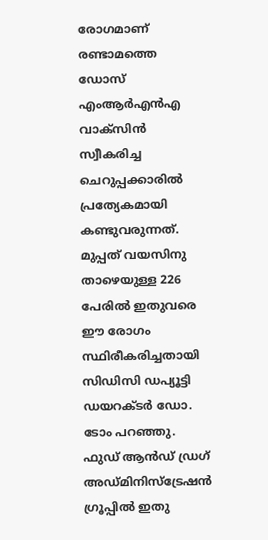രോഗമാണ് രണ്ടാമത്തെ ഡോസ് എംആര്‍എന്‍എ വാക്‌സിന്‍ സ്വീകരിച്ച ചെറുപ്പക്കാരില്‍ പ്രത്യേകമായി കണ്ടുവരുന്നത്. മുപ്പത് വയസിനു താഴെയുള്ള 226 പേരില്‍ ഇതുവരെ ഈ രോഗം സ്ഥിരീകരിച്ചതായി സിഡിസി ഡപ്യൂട്ടി ഡയറക്ടര്‍ ഡോ. ടോം പറഞ്ഞു. ഫുഡ് ആന്‍ഡ് ഡ്രഗ് അഡ്മിനിസ്‌ട്രേഷന്‍ ഗ്രൂപ്പില്‍ ഇതു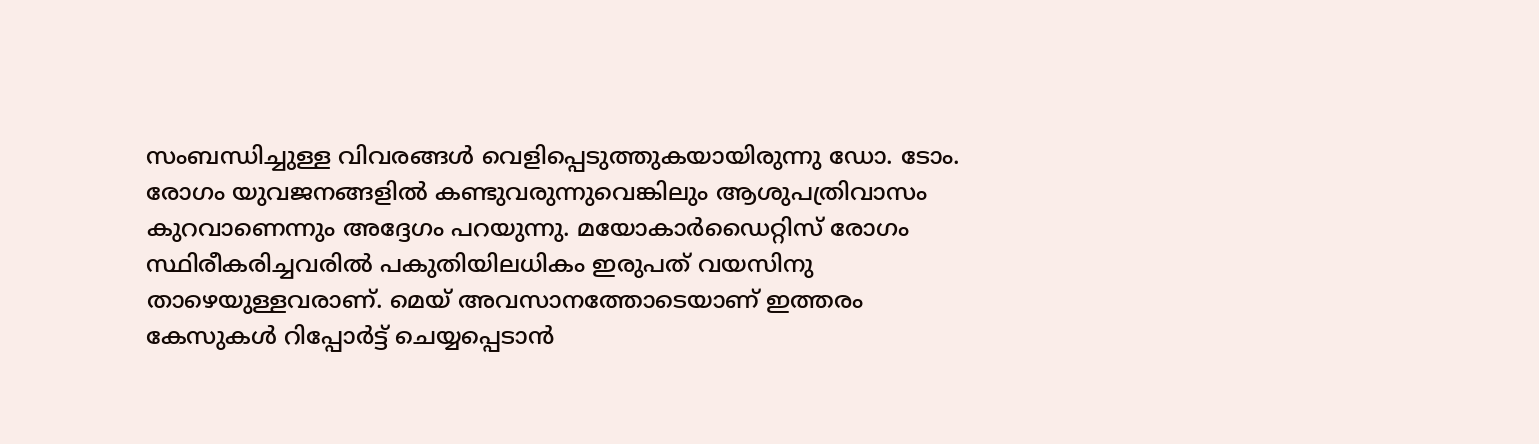സംബന്ധിച്ചുള്ള വിവരങ്ങള്‍ വെളിപ്പെടുത്തുകയായിരുന്നു ഡോ. ടോം. രോഗം യുവജനങ്ങളില്‍ കണ്ടുവരുന്നുവെങ്കിലും ആശുപത്രിവാസം കുറവാണെന്നും അദ്ദേഗം പറയുന്നു. മയോകാര്‍ഡൈറ്റിസ് രോഗം സ്ഥിരീകരിച്ചവരില്‍ പകുതിയിലധികം ഇരുപത് വയസിനു താഴെയുള്ളവരാണ്. മെയ് അവസാനത്തോടെയാണ് ഇത്തരം കേസുകള്‍ റിപ്പോര്‍ട്ട് ചെയ്യപ്പെടാന്‍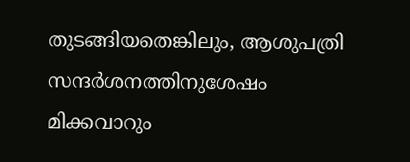തുടങ്ങിയതെങ്കിലും, ആശുപത്രി സന്ദര്‍ശനത്തിനുശേഷം മിക്കവാറും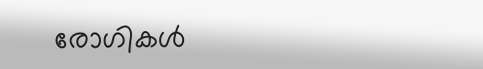രോഗികള്‍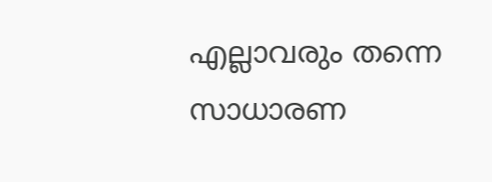എല്ലാവരും തന്നെ സാധാരണ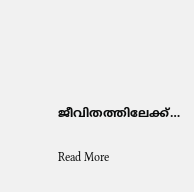ജീവിതത്തിലേക്ക്…

Read More